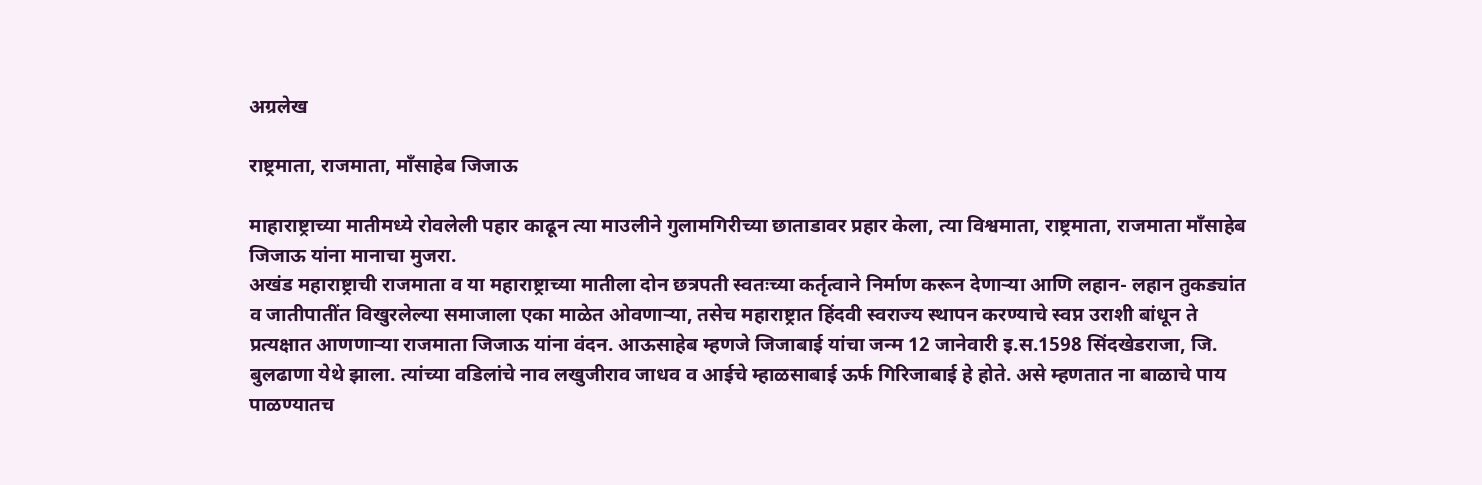अग्रलेख

राष्ट्रमाता, राजमाता, माँसाहेब जिजाऊ

माहाराष्ट्राच्या मातीमध्ये रोवलेली पहार काढून त्या माउलीने गुलामगिरीच्या छाताडावर प्रहार केला, त्या विश्वमाता, राष्ट्रमाता, राजमाता माँसाहेब जिजाऊ यांना मानाचा मुजरा.
अखंड महाराष्ट्राची राजमाता व या महाराष्ट्राच्या मातीला दोन छत्रपती स्वतःच्या कर्तृत्वाने निर्माण करून देणार्‍या आणि लहान- लहान तुकड्यांत व जातीपातींत विखुरलेल्या समाजाला एका माळेत ओवणार्‍या, तसेच महाराष्ट्रात हिंदवी स्वराज्य स्थापन करण्याचे स्वप्न उराशी बांधून ते प्रत्यक्षात आणणार्‍या राजमाता जिजाऊ यांना वंदन. आऊसाहेब म्हणजे जिजाबाई यांचा जन्म 12 जानेवारी इ.स.1598 सिंदखेडराजा, जि. बुलढाणा येथे झाला. त्यांच्या वडिलांचे नाव लखुजीराव जाधव व आईचे म्हाळसाबाई ऊर्फ गिरिजाबाई हे होते. असे म्हणतात ना बाळाचे पाय पाळण्यातच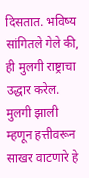दिसतात. भविष्य सांगितले गेले की, ही मुलगी राष्ट्राचा उद्धार करेल. मुलगी झाली म्हणून हत्तीवरून साखर वाटणारे हे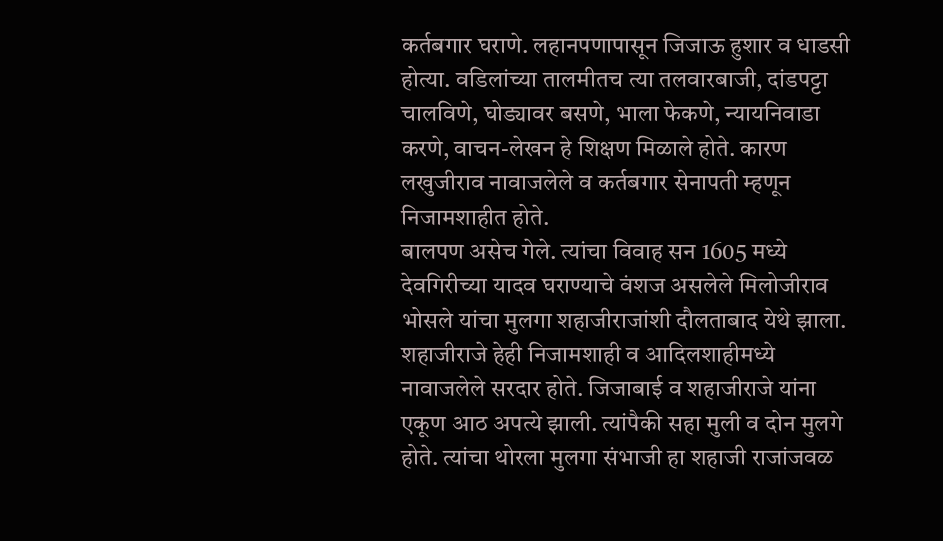कर्तबगार घराणे. लहानपणापासून जिजाऊ हुशार व धाडसी होत्या. वडिलांच्या तालमीतच त्या तलवारबाजी, दांडपट्टा चालविणे, घोड्यावर बसणे, भाला फेकणे, न्यायनिवाडा करणे, वाचन-लेखन हे शिक्षण मिळाले होते. कारण लखुजीराव नावाजलेले व कर्तबगार सेनापती म्हणून निजामशाहीत होते.
बालपण असेच गेले. त्यांचा विवाह सन 1605 मध्ये देवगिरीच्या यादव घराण्याचे वंशज असलेले मिलोजीराव भोसले यांचा मुलगा शहाजीराजांशी दौलताबाद येथे झाला. शहाजीराजे हेही निजामशाही व आदिलशाहीमध्ये नावाजलेले सरदार होते. जिजाबाई व शहाजीराजे यांना एकूण आठ अपत्ये झाली. त्यांपैकी सहा मुली व दोन मुलगे होते. त्यांचा थोरला मुलगा संभाजी हा शहाजी राजांजवळ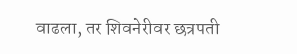वाढला, तर शिवनेरीवर छत्रपती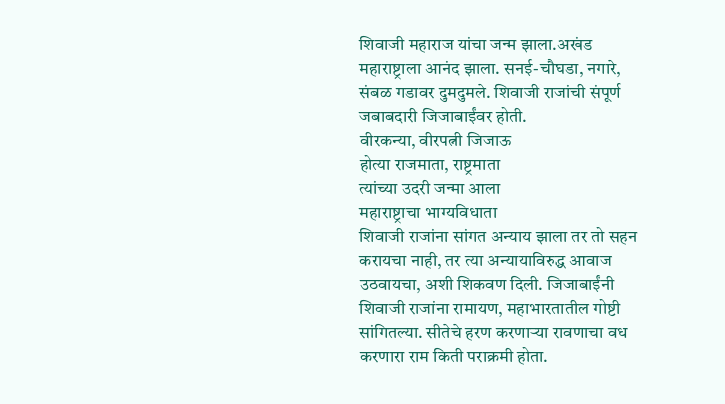शिवाजी महाराज यांचा जन्म झाला.अखंड महाराष्ट्राला आनंद झाला. सनई-चौघडा, नगारे, संबळ गडावर दुमदुमले. शिवाजी राजांची संपूर्ण जबाबदारी जिजाबाईंवर होती.
वीरकन्या, वीरपत्नी जिजाऊ
होत्या राजमाता, राष्ट्रमाता
त्यांच्या उदरी जन्मा आला
महाराष्ट्राचा भाग्यविधाता
शिवाजी राजांना सांगत अन्याय झाला तर तो सहन करायचा नाही, तर त्या अन्यायाविरुद्ध आवाज उठवायचा, अशी शिकवण दिली. जिजाबाईंनी शिवाजी राजांना रामायण, महाभारतातील गोष्टी सांगितल्या. सीतेचे हरण करणार्‍या रावणाचा वध करणारा राम किती पराक्रमी होता.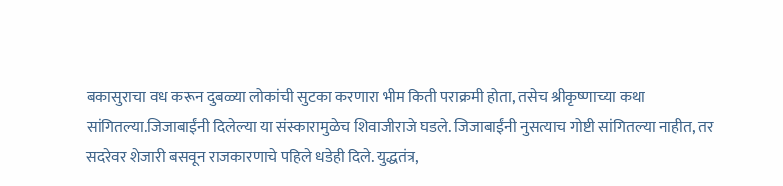बकासुराचा वध करून दुबळ्या लोकांची सुटका करणारा भीम किती पराक्रमी होता, तसेच श्रीकृष्णाच्या कथा सांगितल्या.जिजाबाईंनी दिलेल्या या संस्कारामुळेच शिवाजीराजे घडले. जिजाबाईंनी नुसत्याच गोष्टी सांगितल्या नाहीत, तर सदरेवर शेजारी बसवून राजकारणाचे पहिले धडेही दिले. युद्धतंत्र,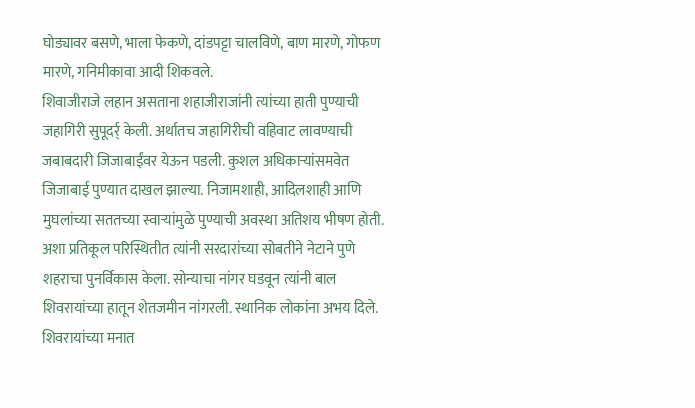घोड्यावर बसणे, भाला फेकणे, दांडपट्टा चालविणे, बाण मारणे, गोफण मारणे, गनिमीकावा आदी शिकवले.
शिवाजीराजे लहान असताना शहाजीराजांनी त्यांच्या हाती पुण्याची जहागिरी सुपूदर्र् केली. अर्थातच जहागिरीची वहिवाट लावण्याची जबाबदारी जिजाबाईंवर येऊन पडली. कुशल अधिकार्‍यांसमवेत जिजाबाई पुण्यात दाखल झाल्या. निजामशाही, आदिलशाही आणि मुघलांच्या सततच्या स्वार्‍यांमुळे पुण्याची अवस्था अतिशय भीषण होती. अशा प्रतिकूल परिस्थितीत त्यांनी सरदारांच्या सोबतीने नेटाने पुणे शहराचा पुनर्विकास केला. सोन्याचा नांगर घडवून त्यांनी बाल शिवरायांच्या हातून शेतजमीन नांगरली. स्थानिक लोकांना अभय दिले.
शिवरायांच्या मनात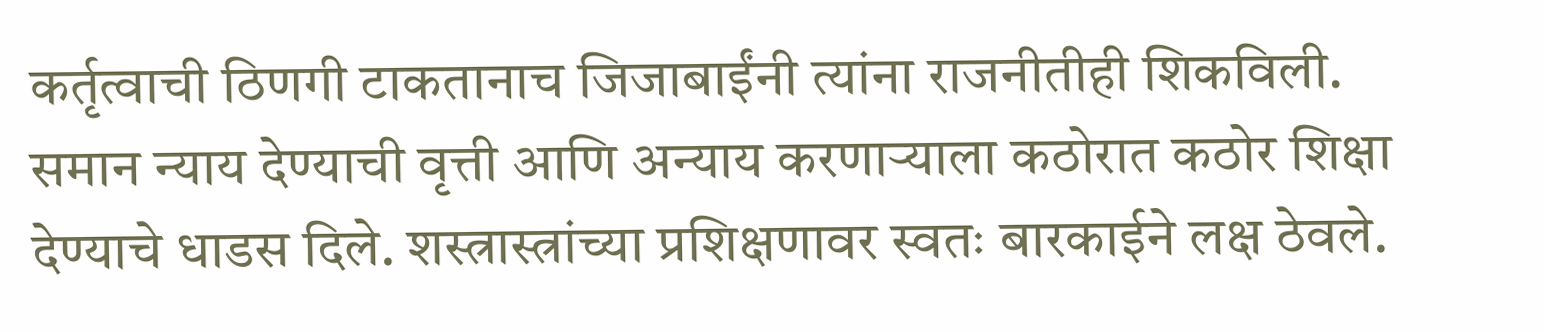कर्तृत्वाची ठिणगी टाकतानाच जिजाबाईंनी त्यांना राजनीतीही शिकविली. समान न्याय देण्याची वृत्ती आणि अन्याय करणार्‍याला कठोरात कठोर शिक्षा देण्याचे धाडस दिले. शस्त्रास्त्रांच्या प्रशिक्षणावर स्वतः बारकाईने लक्ष ठेवले.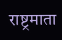राष्ट्रमाता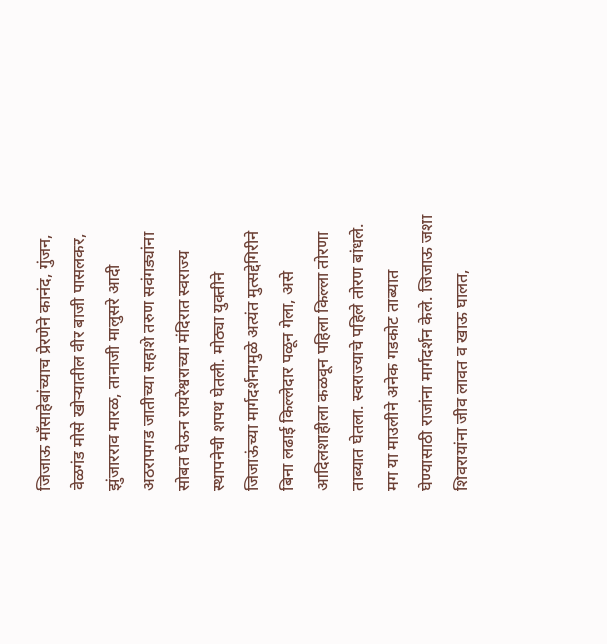जिजाऊ माँसाहेबांच्याच प्रेरणेने कानंद, गुंजन, वेळगंड मोसे खोर्‍यातील वीर बाजी पासलकर, झुंजारराव मारळ, तानाजी मालुसरे आदी अठरापगड जातीच्या सहाशे तरुण सवंगड्यांना सोबत घेऊन रायरेश्वराच्या मंदिरात स्वराज्य स्थापनेची शपथ घेतली. मोठ्या युक्तीने जिजाऊंच्या मार्गदर्शनामुळे अत्यंत मुत्सद्देगिरीने बिना लढाई किल्लेदार पळून गेला, असे आदिलशाहीला कळवून पहिला किल्ला तोरणा ताब्यात घेतला. स्वराज्याचे पहिले तोरण बांधले. मग या माउलीने अनेक गडकोट ताब्यात घेण्यासाठी राजांना मार्गदर्शन केले. जिजाऊ जशा शिवरायांना जीव लावत व खाऊ घालत,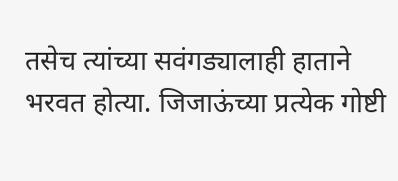तसेच त्यांच्या सवंगड्यालाही हाताने भरवत होत्या. जिजाऊंच्या प्रत्येक गोष्टी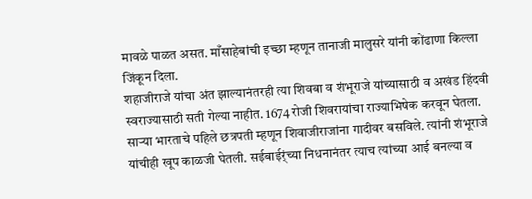मावळे पाळत असत. माँसाहेबांची इच्छा म्हणून तानाजी मालुसरे यांनी कोंढाणा किल्ला जिंकून दिला.
शहाजीराजे यांचा अंत झाल्यानंतरही त्या शिवबा व शंभूराजे यांच्यासाठी व अखंड हिंदवी स्वराज्यासाठी सती गेल्या नाहीत. 1674 रोजी शिवरायांचा राज्याभिषेक करवून घेतला. सार्‍या भारताचे पहिले छत्रपती म्हणून शिवाजीराजांना गादीवर बसविले. त्यांनी शंभूराजे यांचीही खूप काळजी घेतली. सईबाईर्ंच्या निधनानंतर त्याच त्यांच्या आई बनल्या व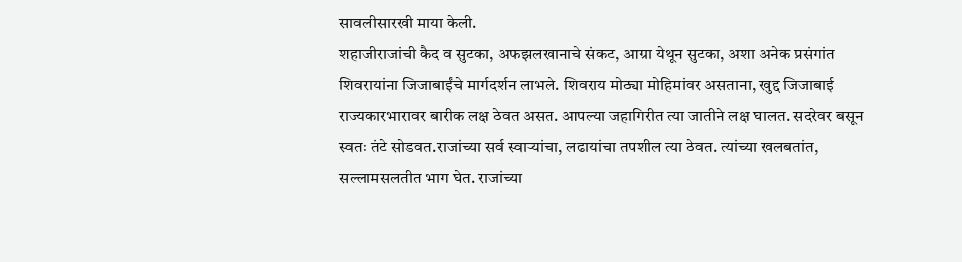सावलीसारखी माया केली.
शहाजीराजांची कैद व सुटका, अफझलखानाचे संकट, आग्रा येथून सुटका, अशा अनेक प्रसंगांत शिवरायांना जिजाबाईंचे मार्गदर्शन लाभले. शिवराय मोठ्या मोहिमांवर असताना, खुद्द जिजाबाई राज्यकारभारावर बारीक लक्ष ठेवत असत. आपल्या जहागिरीत त्या जातीने लक्ष घालत. सदरेवर बसून स्वतः तंटे सोडवत.राजांच्या सर्व स्वार्‍यांचा, लढायांचा तपशील त्या ठेवत. त्यांच्या खलबतांत, सल्लामसलतीत भाग घेत. राजांच्या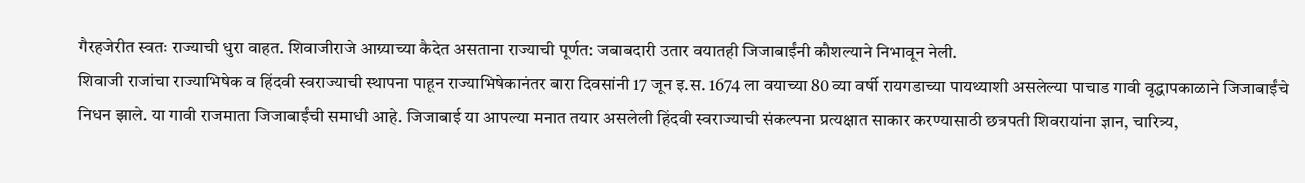गैरहजेरीत स्वतः राज्याची धुरा वाहत. शिवाजीराजे आग्र्याच्या कैदेत असताना राज्याची पूर्णत: जबाबदारी उतार वयातही जिजाबाईंनी कौशल्याने निभावून नेली.
शिवाजी राजांचा राज्याभिषेक व हिंदवी स्वराज्याची स्थापना पाहून राज्याभिषेकानंतर बारा दिवसांनी 17 जून इ.स. 1674 ला वयाच्या 80 व्या वर्षी रायगडाच्या पायथ्याशी असलेल्या पाचाड गावी वृद्धापकाळाने जिजाबाईंचे निधन झाले. या गावी राजमाता जिजाबाईंची समाधी आहे. जिजाबाई या आपल्या मनात तयार असलेली हिंदवी स्वराज्याची संकल्पना प्रत्यक्षात साकार करण्यासाठी छत्रपती शिवरायांना ज्ञान, चारित्र्य,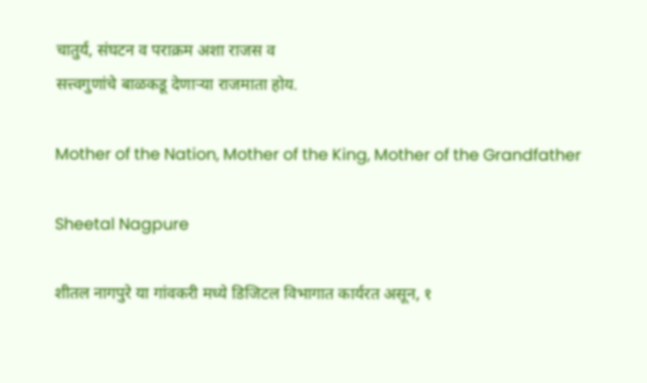चातुर्य, संघटन व पराक्रम अशा राजस व
सत्त्वगुणांचे बाळकडू देणार्‍या राजमाता होय.

Mother of the Nation, Mother of the King, Mother of the Grandfather

Sheetal Nagpure

शीतल नागपुरे या गांवकरी मध्ये डिजिटल विभागात कार्यरत असून, १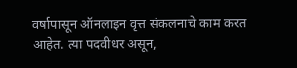वर्षापासून ऑनलाइन वृत्त संकलनाचे काम करत आहेत. त्या पदवीधर असून,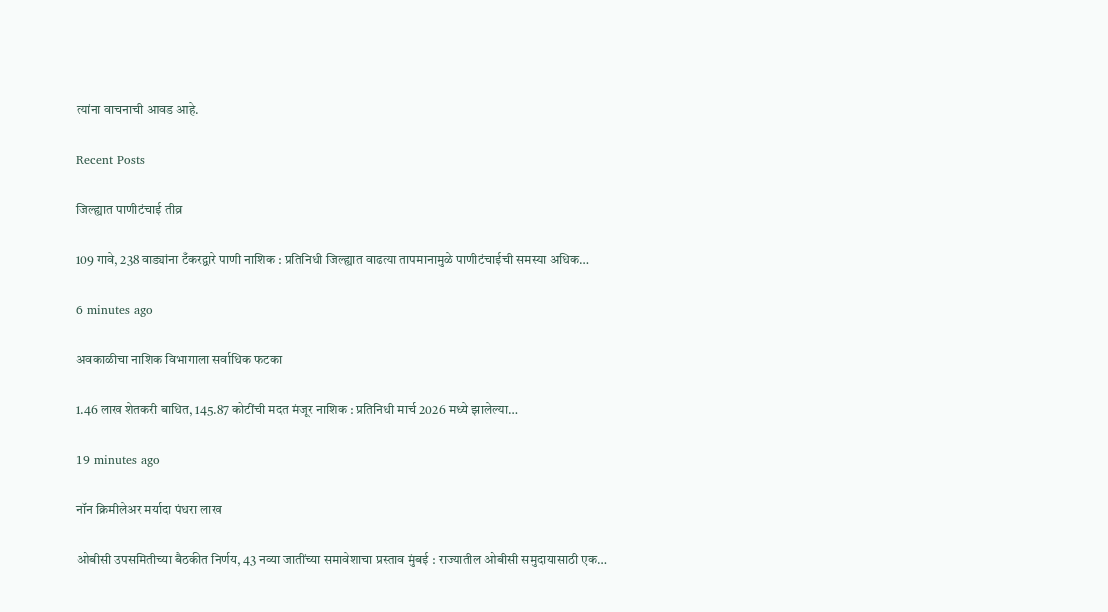त्यांना वाचनाची आवड आहे.

Recent Posts

जिल्ह्यात पाणीटंचाई तीव्र

109 गावे, 238 वाड्यांना टँकरद्वारे पाणी नाशिक : प्रतिनिधी जिल्ह्यात वाढत्या तापमानामुळे पाणीटंचाईची समस्या अधिक…

6 minutes ago

अवकाळीचा नाशिक विभागाला सर्वाधिक फटका

1.46 लाख शेतकरी बाधित, 145.87 कोटींची मदत मंजूर नाशिक : प्रतिनिधी मार्च 2026 मध्ये झालेल्या…

19 minutes ago

नॉन क्रिमीलेअर मर्यादा पंधरा लाख

ओबीसी उपसमितीच्या बैठकीत निर्णय, 43 नव्या जातींच्या समावेशाचा प्रस्ताव मुंबई : राज्यातील ओबीसी समुदायासाठी एक…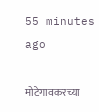55 minutes ago

मोटेगावकरच्या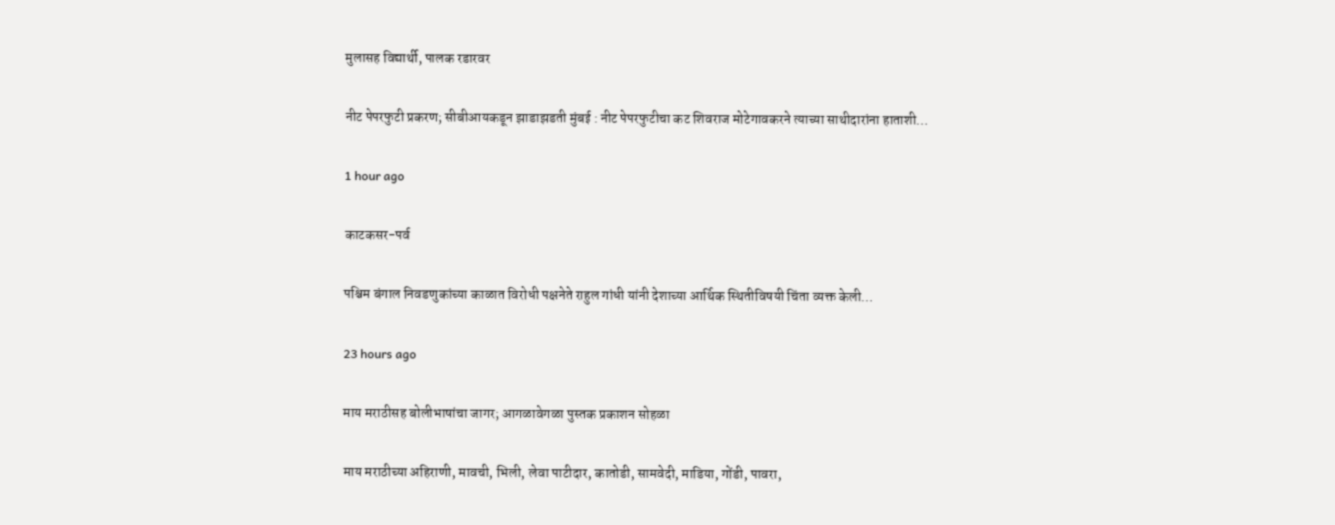मुलासह विद्यार्थी, पालक रडारवर

नीट पेपरफुटी प्रकरण; सीबीआयकडून झाडाझडती मुंबई : नीट पेपरफुटीचा कट शिवराज मोटेगावकरने त्याच्या साथीदारांना हाताशी…

1 hour ago

काटकसर-पर्व

पश्चिम बंगाल निवडणुकांच्या काळात विरोधी पक्षनेते राहुल गांधी यांनी देशाच्या आर्थिक स्थितीविषयी चिंता व्यक्त केली…

23 hours ago

माय मराठीसह बोलीभाषांचा जागर; आगळावेगळा पुस्तक प्रकाशन सोहळा

माय मराठीच्या अहिराणी, मावची, भिली, लेवा पाटीदार, कातोडी, सामवेदी, माडिया, गोंडी, पावरा,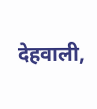देहवाली,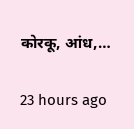कोरकू, आंध,…

23 hours ago